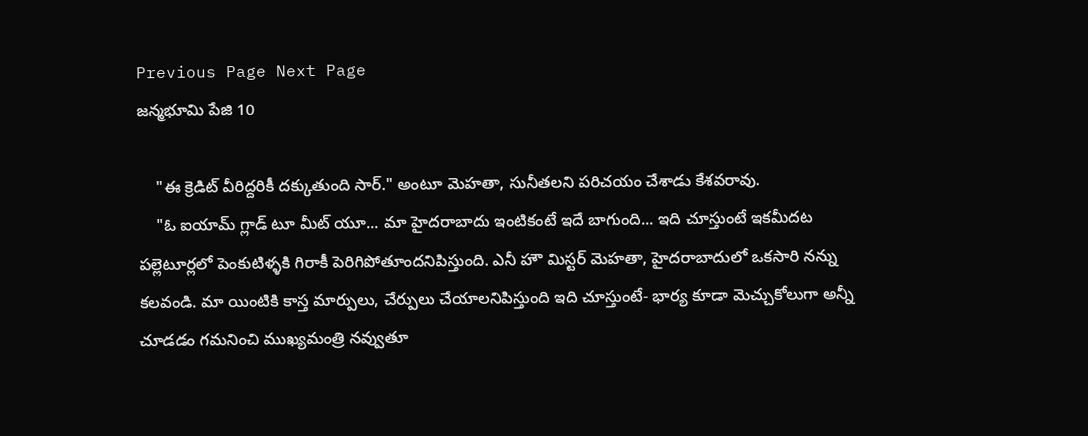Previous Page Next Page
జన్మభూమి పేజి 10

    "ఈ క్రెడిట్ వీరిద్దరికీ దక్కుతుంది సార్." అంటూ మెహతా, సునీతలని పరిచయం చేశాడు కేశవరావు.
    "ఓ ఐయామ్ గ్లాడ్ టూ మీట్ యూ... మా హైదరాబాదు ఇంటికంటే ఇదే బాగుంది... ఇది చూస్తుంటే ఇకమీదట పల్లెటూర్లలో పెంకుటిళ్ళకి గిరాకీ పెరిగిపోతూందనిపిస్తుంది. ఎనీ హౌ మిస్టర్ మెహతా, హైదరాబాదులో ఒకసారి నన్ను కలవండి. మా యింటికి కాస్త మార్పులు, చేర్పులు చేయాలనిపిస్తుంది ఇది చూస్తుంటే- భార్య కూడా మెచ్చుకోలుగా అన్నీ చూడడం గమనించి ముఖ్యమంత్రి నవ్వుతూ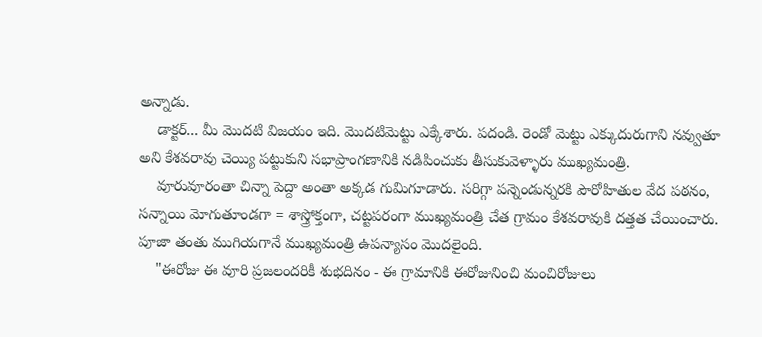అన్నాడు.
    డాక్టర్... మీ మొదటి విజయం ఇది. మొదటిమెట్టు ఎక్కేశారు. పదండి. రెండో మెట్టు ఎక్కుదురుగాని నవ్వుతూ అని కేశవరావు చెయ్యి పట్టుకుని సభాప్రాంగణానికి నడిపించుకు తీసుకువెళ్ళారు ముఖ్యమంత్రి.
    వూరువూరంతా చిన్నా పెద్దా అంతా అక్కడ గుమిగూడారు. సరిగ్గా పన్నెండున్నరకి పౌరోహితుల వేద పఠనం, సన్నాయి మోగుతూండగా = శాస్త్రోక్తంగా, చట్టపరంగా ముఖ్యమంత్రి చేత గ్రామం కేశవరావుకి దత్తత చేయించారు. పూజా తంతు ముగియగానే ముఖ్యమంత్రి ఉపన్యాసం మొదలైంది.
    "ఈరోజు ఈ వూరి ప్రజలందరికీ శుభదినం - ఈ గ్రామానికి ఈరోజునించి మంచిరోజులు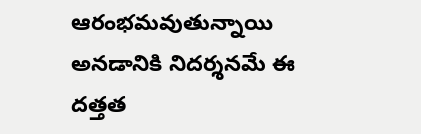ఆరంభమవుతున్నాయి అనడానికి నిదర్శనమే ఈ దత్తత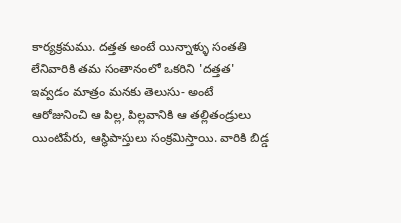కార్యక్రమము. దత్తత అంటే యిన్నాళ్ళు సంతతి లేనివారికి తమ సంతానంలో ఒకరిని 'దత్తత' ఇవ్వడం మాత్రం మనకు తెలుసు- అంటే ఆరోజునించి ఆ పిల్ల, పిల్లవానికి ఆ తల్లితండ్రులు యింటిపేరు, ఆస్థిపాస్తులు సంక్రమిస్తాయి. వారికి బిడ్డ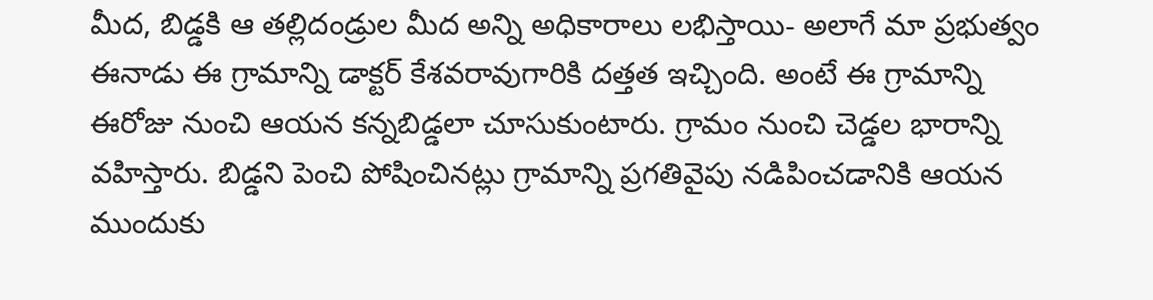మీద, బిడ్డకి ఆ తల్లిదండ్రుల మీద అన్ని అధికారాలు లభిస్తాయి- అలాగే మా ప్రభుత్వం ఈనాడు ఈ గ్రామాన్ని డాక్టర్ కేశవరావుగారికి దత్తత ఇచ్చింది. అంటే ఈ గ్రామాన్ని ఈరోజు నుంచి ఆయన కన్నబిడ్డలా చూసుకుంటారు. గ్రామం నుంచి చెడ్డల భారాన్ని వహిస్తారు. బిడ్డని పెంచి పోషించినట్లు గ్రామాన్ని ప్రగతివైపు నడిపించడానికి ఆయన ముందుకు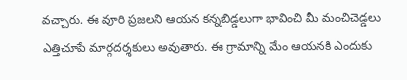వచ్చారు. ఈ వూరి ప్రజలని ఆయన కన్నబిడ్డలుగా భావించి మీ మంచిచెడ్డలు ఎత్తిచూపే మార్గదర్శకులు అవుతారు. ఈ గ్రామాన్ని మేం ఆయనకి ఎందుకు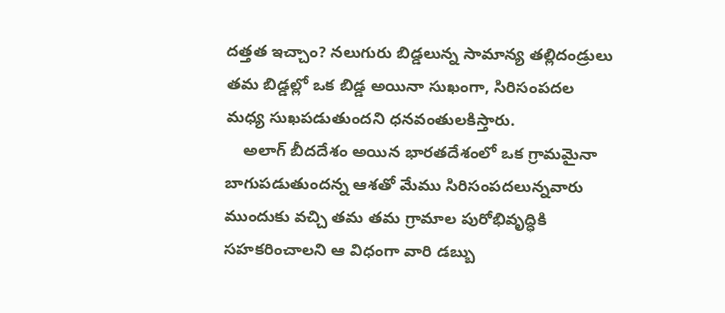దత్తత ఇచ్చాం? నలుగురు బిడ్డలున్న సామాన్య తల్లిదండ్రులు తమ బిడ్డల్లో ఒక బిడ్డ అయినా సుఖంగా, సిరిసంపదల మధ్య సుఖపడుతుందని ధనవంతులకిస్తారు.
    అలాగ్ బీదదేశం అయిన భారతదేశంలో ఒక గ్రామమైనా బాగుపడుతుందన్న ఆశతో మేము సిరిసంపదలున్నవారు ముందుకు వచ్చి తమ తమ గ్రామాల పురోభివృద్ధికి సహకరించాలని ఆ విధంగా వారి డబ్బు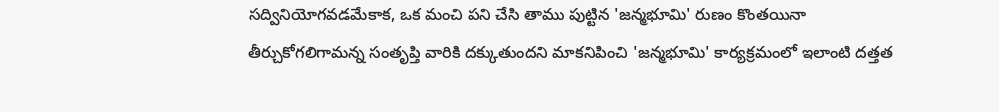సద్వినియోగవడమేకాక, ఒక మంచి పని చేసి తాము పుట్టిన 'జన్మభూమి' రుణం కొంతయినా తీర్చుకోగలిగామన్న సంతృప్తి వారికి దక్కుతుందని మాకనిపించి 'జన్మభూమి' కార్యక్రమంలో ఇలాంటి దత్తత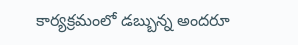కార్యక్రమంలో డబ్బున్న అందరూ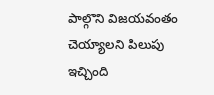పాల్గొని విజయవంతం చెయ్యాలని పిలుపు ఇచ్చింది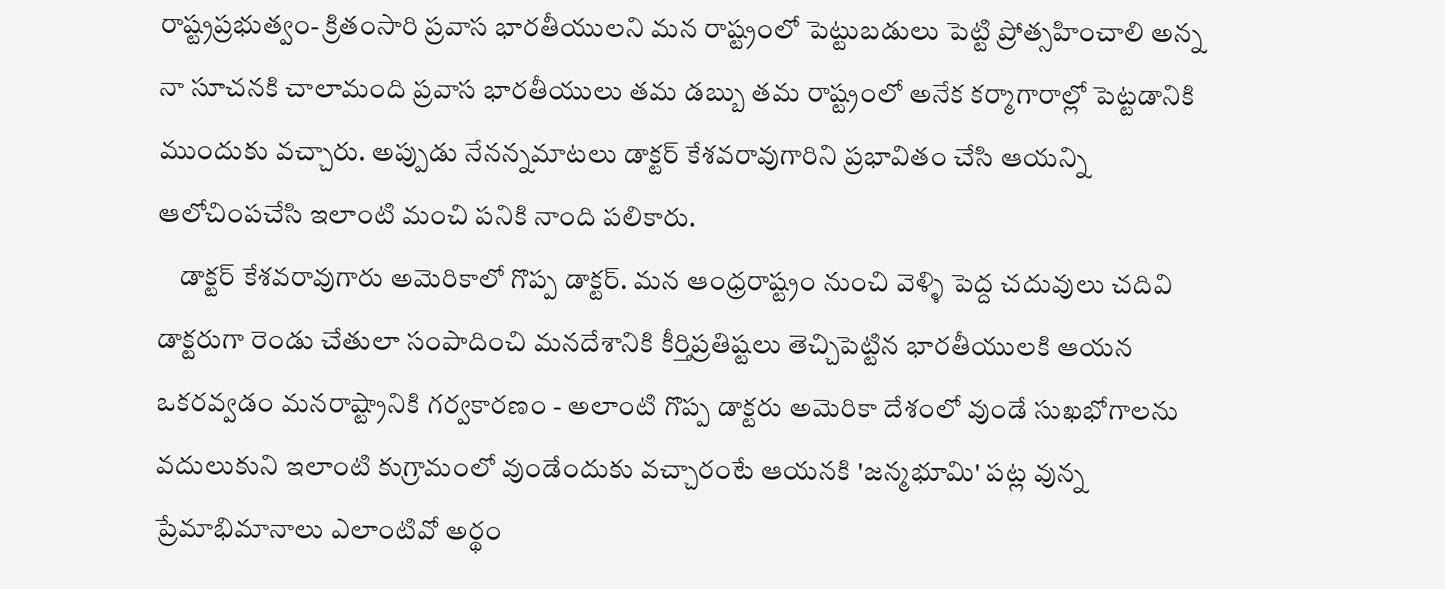రాష్ట్రప్రభుత్వం- క్రితంసారి ప్రవాస భారతీయులని మన రాష్ట్రంలో పెట్టుబడులు పెట్టి ప్రోత్సహించాలి అన్న నా సూచనకి చాలామంది ప్రవాస భారతీయులు తమ డబ్బు తమ రాష్ట్రంలో అనేక కర్మాగారాల్లో పెట్టడానికి ముందుకు వచ్చారు. అప్పుడు నేనన్నమాటలు డాక్టర్ కేశవరావుగారిని ప్రభావితం చేసి ఆయన్ని ఆలోచింపచేసి ఇలాంటి మంచి పనికి నాంది పలికారు.
    డాక్టర్ కేశవరావుగారు అమెరికాలో గొప్ప డాక్టర్. మన ఆంధ్రరాష్ట్రం నుంచి వెళ్ళి పెద్ద చదువులు చదివి డాక్టరుగా రెండు చేతులా సంపాదించి మనదేశానికి కీర్తిప్రతిష్టలు తెచ్చిపెట్టిన భారతీయులకి ఆయన ఒకరవ్వడం మనరాష్ట్రానికి గర్వకారణం - అలాంటి గొప్ప డాక్టరు అమెరికా దేశంలో వుండే సుఖభోగాలను వదులుకుని ఇలాంటి కుగ్రామంలో వుండేందుకు వచ్చారంటే ఆయనకి 'జన్మభూమి' పట్ల వున్న ప్రేమాభిమానాలు ఎలాంటివో అర్థం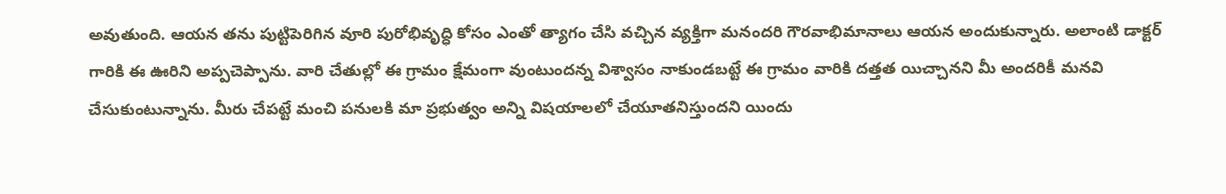అవుతుంది. ఆయన తను పుట్టిపెరిగిన వూరి పురోభివృద్ధి కోసం ఎంతో త్యాగం చేసి వచ్చిన వ్యక్తిగా మనందరి గౌరవాభిమానాలు ఆయన అందుకున్నారు. అలాంటి డాక్టర్ గారికి ఈ ఊరిని అప్పచెప్పాను. వారి చేతుల్లో ఈ గ్రామం క్షేమంగా వుంటుందన్న విశ్వాసం నాకుండబట్టే ఈ గ్రామం వారికి దత్తత యిచ్చానని మీ అందరికీ మనవి చేసుకుంటున్నాను. మీరు చేపట్టే మంచి పనులకి మా ప్రభుత్వం అన్ని విషయాలలో చేయూతనిస్తుందని యిందు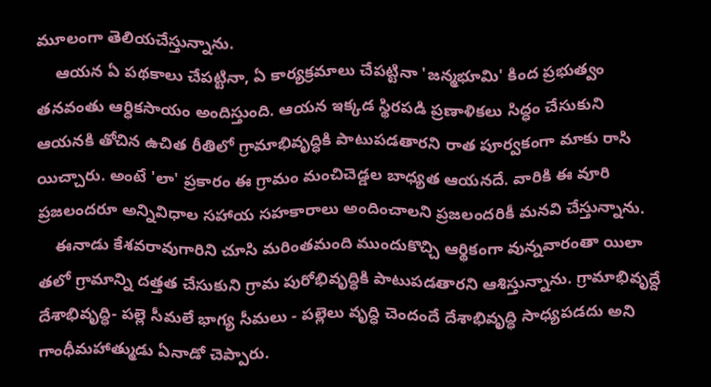మూలంగా తెలియచేస్తున్నాను.
    ఆయన ఏ పథకాలు చేపట్టినా, ఏ కార్యక్రమాలు చేపట్టినా 'జన్మభూమి' కింద ప్రభుత్వం తనవంతు ఆర్ధికసాయం అందిస్తుంది. ఆయన ఇక్కడ స్థిరపడి ప్రణాళికలు సిద్ధం చేసుకుని ఆయనకి తోచిన ఉచిత రీతిలో గ్రామాభివృద్ధికి పాటుపడతారని రాత పూర్వకంగా మాకు రాసి యిచ్చారు. అంటే 'లా' ప్రకారం ఈ గ్రామం మంచిచెడ్డల బాధ్యత ఆయనదే. వారికి ఈ వూరి ప్రజలందరూ అన్నివిధాల సహాయ సహకారాలు అందించాలని ప్రజలందరికీ మనవి చేస్తున్నాను.
    ఈనాడు కేశవరావుగారిని చూసి మరింతమంది ముందుకొచ్చి ఆర్థికంగా వున్నవారంతా యిలా తలో గ్రామాన్ని దత్తత చేసుకుని గ్రామ పురోభివృద్ధికి పాటుపడతారని ఆశిస్తున్నాను. గ్రామాభివృద్దే దేశాభివృద్ధి- పల్లె సీమలే భాగ్య సీమలు - పల్లెలు వృద్ధి చెందందే దేశాభివృద్ధి సాధ్యపడదు అని గాంధీమహాత్ముడు ఏనాడో చెప్పారు.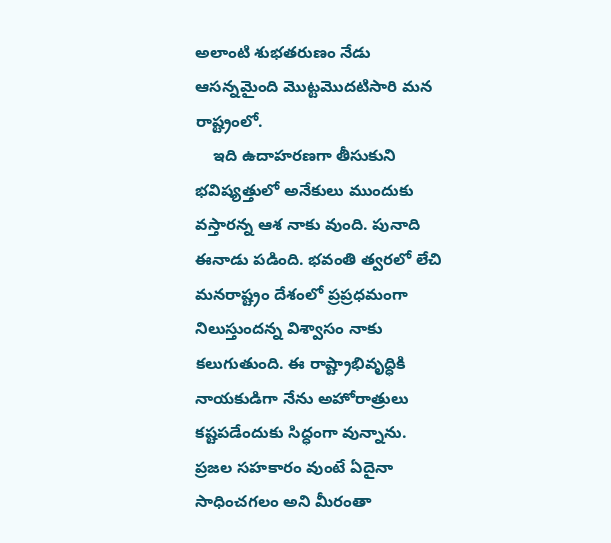అలాంటి శుభతరుణం నేడు ఆసన్నమైంది మొట్టమొదటిసారి మన రాష్ట్రంలో.
    ఇది ఉదాహరణగా తీసుకుని భవిష్యత్తులో అనేకులు ముందుకు వస్తారన్న ఆశ నాకు వుంది. పునాది ఈనాడు పడింది. భవంతి త్వరలో లేచి మనరాష్ట్రం దేశంలో ప్రప్రధమంగా నిలుస్తుందన్న విశ్వాసం నాకు కలుగుతుంది. ఈ రాష్ట్రాభివృద్ధికి నాయకుడిగా నేను అహోరాత్రులు కష్టపడేందుకు సిద్ధంగా వున్నాను. ప్రజల సహకారం వుంటే ఏదైనా సాధించగలం అని మీరంతా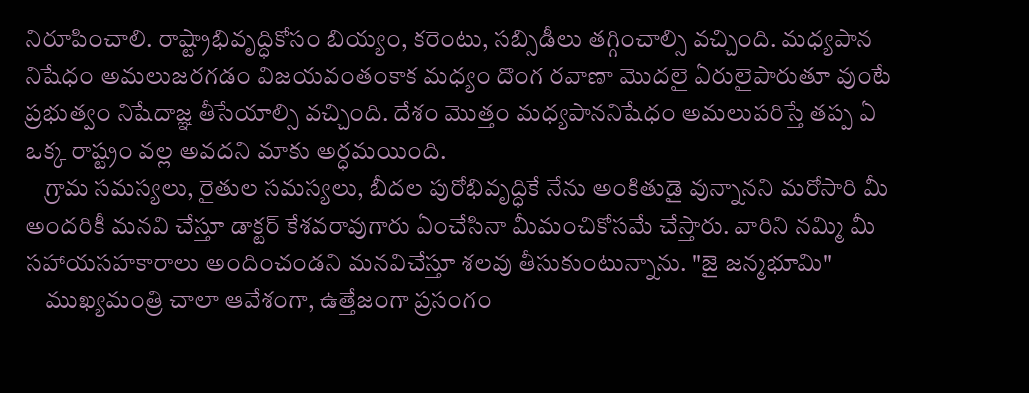నిరూపించాలి. రాష్ట్రాభివృద్ధికోసం బియ్యం, కరెంటు, సబ్సిడీలు తగ్గించాల్సి వచ్చింది. మధ్యపాన నిషేధం అమలుజరగడం విజయవంతంకాక మధ్యం దొంగ రవాణా మొదలై ఏరులైపారుతూ వుంటే ప్రభుత్వం నిషేదాజ్ఞ తీసేయాల్సి వచ్చింది. దేశం మొత్తం మధ్యపాననిషేధం అమలుపరిస్తే తప్ప ఏ ఒక్క రాష్ట్రం వల్ల అవదని మాకు అర్ధమయింది.
    గ్రామ సమస్యలు, రైతుల సమస్యలు, బీదల పురోభివృద్ధికే నేను అంకితుడై వున్నానని మరోసారి మీ అందరికీ మనవి చేస్తూ డాక్టర్ కేశవరావుగారు ఏంచేసినా మీమంచికోసమే చేస్తారు. వారిని నమ్మి మీ సహాయసహకారాలు అందించండని మనవిచేస్తూ శలవు తీసుకుంటున్నాను. "జై జన్మభూమి"
    ముఖ్యమంత్రి చాలా ఆవేశంగా, ఉత్తేజంగా ప్రసంగం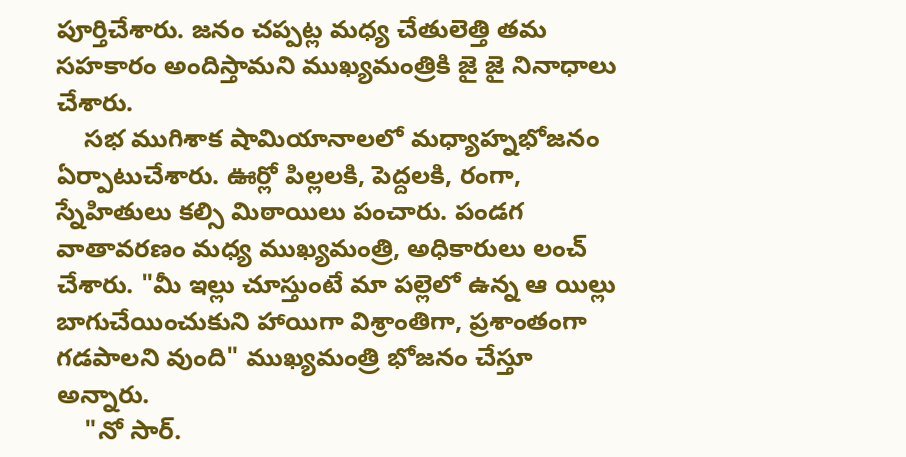పూర్తిచేశారు. జనం చప్పట్ల మధ్య చేతులెత్తి తమ సహకారం అందిస్తామని ముఖ్యమంత్రికి జై జై నినాధాలు చేశారు.
    సభ ముగిశాక షామియానాలలో మధ్యాహ్నభోజనం ఏర్పాటుచేశారు. ఊర్లో పిల్లలకి, పెద్దలకి, రంగా, స్నేహితులు కల్సి మిఠాయిలు పంచారు. పండగ వాతావరణం మధ్య ముఖ్యమంత్రి, అధికారులు లంచ్ చేశారు. "మీ ఇల్లు చూస్తుంటే మా పల్లెలో ఉన్న ఆ యిల్లు బాగుచేయించుకుని హాయిగా విశ్రాంతిగా, ప్రశాంతంగా గడపాలని వుంది" ముఖ్యమంత్రి భోజనం చేస్తూ అన్నారు.
    "నో సార్.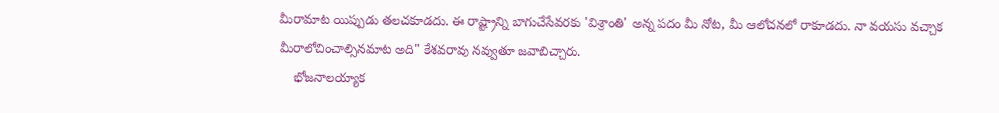మీరామాట యిప్పుడు తలచకూడదు. ఈ రాష్ట్రాన్ని బాగుచేసేవరకు 'విశ్రాంతి' అన్న పదం మీ నోట, మీ ఆలోచనలో రాకూడదు. నా వయసు వచ్చాక మీరాలోచించాల్సినమాట అది" కేశవరావు నవ్వుతూ జవాబిచ్చారు.
    భోజనాలయ్యాక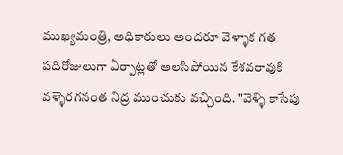ముఖ్యమంత్రి, అధికారులు అందరూ వెళ్ళాక గత పదిరోజులుగా ఏర్పాట్లతో అలసిపోయిన కేశవరావుకి వళ్ళెరగనంత నిద్ర ముంచుకు వచ్చింది. "వెళ్ళి కాసేపు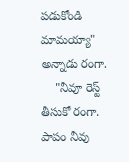పడుకోండి మామయ్యా" అన్నాడు రంగా.
    "నీవూ రెస్ట్ తీసుకో రంగా. పాపం నీవు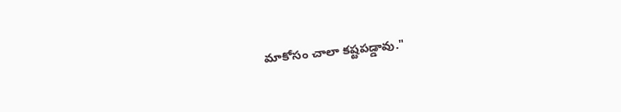మాకోసం చాలా కష్టపడ్డావు."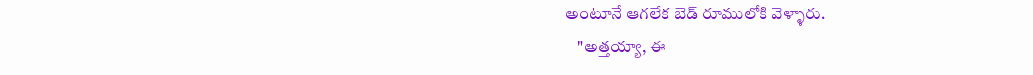అంటూనే ఆగలేక బెడ్ రూములోకి వెళ్ళారు.
    "అత్తయ్యా, ఈ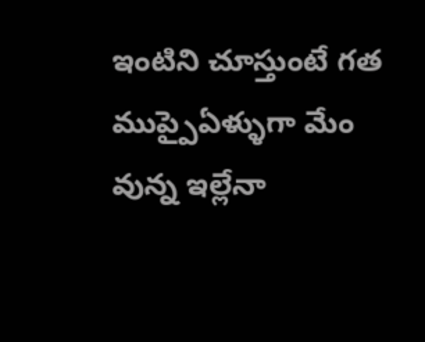ఇంటిని చూస్తుంటే గత ముప్పైఏళ్ళుగా మేం వున్న ఇల్లేనా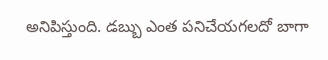అనిపిస్తుంది. డబ్బు ఎంత పనిచేయగలదో బాగా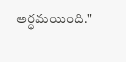అర్ధమయింది."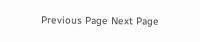Previous Page Next Page